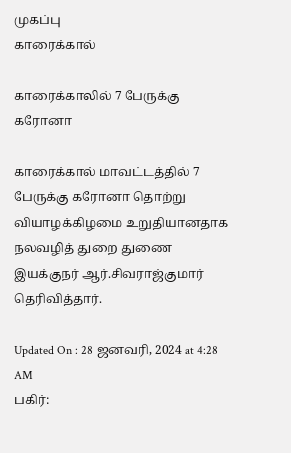முகப்பு
காரைக்கால்

காரைக்காலில் 7 பேருக்கு கரோனா

காரைக்கால் மாவட்டத்தில் 7 பேருக்கு கரோனா தொற்று வியாழக்கிழமை உறுதியானதாக நலவழித் துறை துணை இயக்குநர் ஆர்.சிவராஜ்குமார் தெரிவித்தார்.

Updated On : 28 ஜனவரி, 2024 at 4:28 AM
பகிர்: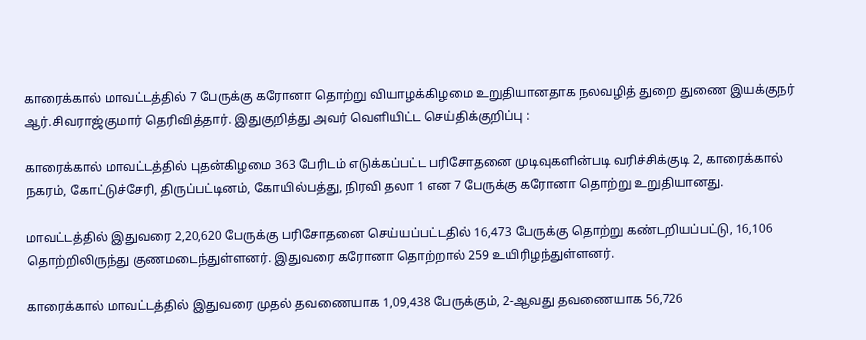காரைக்கால் மாவட்டத்தில் 7 பேருக்கு கரோனா தொற்று வியாழக்கிழமை உறுதியானதாக நலவழித் துறை துணை இயக்குநர் ஆர்.சிவராஜ்குமார் தெரிவித்தார். இதுகுறித்து அவர் வெளியிட்ட செய்திக்குறிப்பு :

காரைக்கால் மாவட்டத்தில் புதன்கிழமை 363 பேரிடம் எடுக்கப்பட்ட பரிசோதனை முடிவுகளின்படி வரிச்சிக்குடி 2, காரைக்கால் நகரம், கோட்டுச்சேரி, திருப்பட்டினம், கோயில்பத்து, நிரவி தலா 1 என 7 பேருக்கு கரோனா தொற்று உறுதியானது.

மாவட்டத்தில் இதுவரை 2,20,620 பேருக்கு பரிசோதனை செய்யப்பட்டதில் 16,473 பேருக்கு தொற்று கண்டறியப்பட்டு, 16,106 தொற்றிலிருந்து குணமடைந்துள்ளனர். இதுவரை கரோனா தொற்றால் 259 உயிரிழந்துள்ளனர்.

காரைக்கால் மாவட்டத்தில் இதுவரை முதல் தவணையாக 1,09,438 பேருக்கும், 2-ஆவது தவணையாக 56,726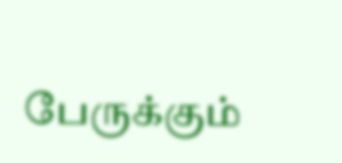பேருக்கும்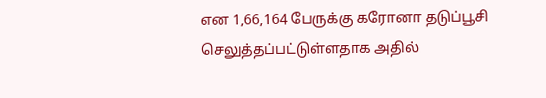என 1,66,164 பேருக்கு கரோனா தடுப்பூசி செலுத்தப்பட்டுள்ளதாக அதில்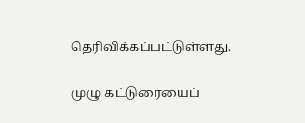தெரிவிக்கப்பட்டுள்ளது.

முழு கட்டுரையைப்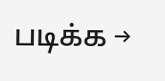படிக்க →